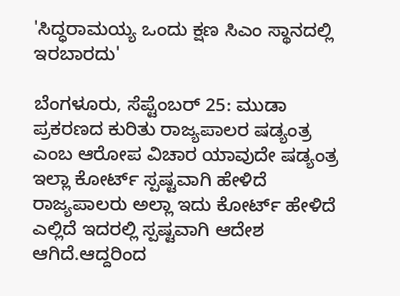'ಸಿದ್ಧರಾಮಯ್ಯ ಒಂದು ಕ್ಷಣ ಸಿಎಂ ಸ್ಥಾನದಲ್ಲಿ ಇರಬಾರದು'

ಬೆಂಗಳೂರು, ಸೆಪ್ಟೆಂಬರ್‌ 25: ಮುಡಾ ಪ್ರಕರಣದ ಕುರಿತು ರಾಜ್ಯಪಾಲರ ಷಡ್ಯಂತ್ರ ಎಂಬ ಆರೋಪ ವಿಚಾರ ಯಾವುದೇ ಷಡ್ಯಂತ್ರ ಇಲ್ಲಾ ಕೋರ್ಟ್ ಸ್ಪಷ್ಟವಾಗಿ ಹೇಳಿದೆ ರಾಜ್ಯಪಾಲರು ಅಲ್ಲಾ ಇದು ಕೋರ್ಟ್ ಹೇಳಿದೆ ಎಲ್ಲಿದೆ ಇದರಲ್ಲಿ ಸ್ಪಷ್ಟವಾಗಿ ಆದೇಶ ಆಗಿದೆ.ಆದ್ದರಿಂದ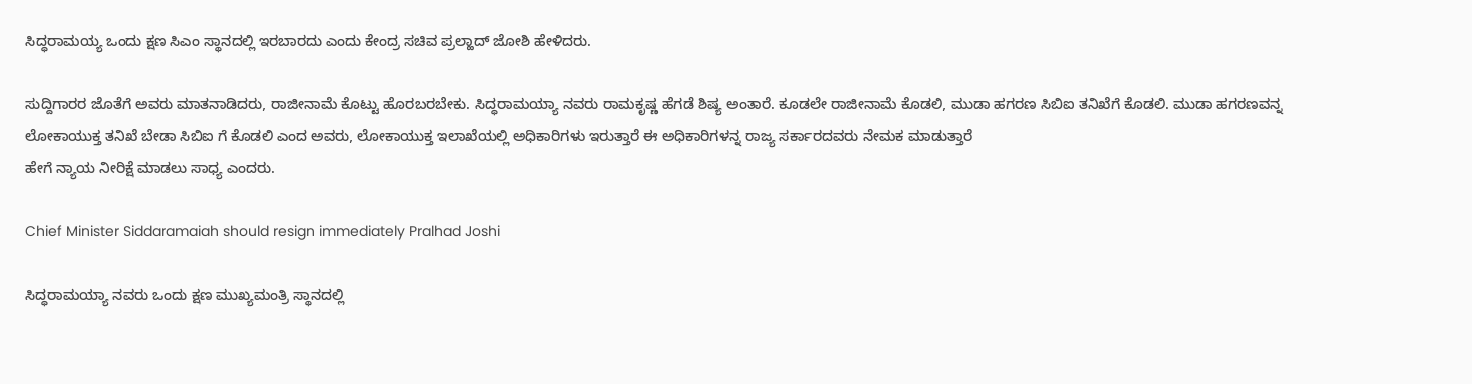ಸಿದ್ಧರಾಮಯ್ಯ ಒಂದು ಕ್ಷಣ ಸಿಎಂ ಸ್ಥಾನದಲ್ಲಿ ಇರಬಾರದು ಎಂದು ಕೇಂದ್ರ ಸಚಿವ ಪ್ರಲ್ಹಾದ್ ಜೋಶಿ ಹೇಳಿದರು.

ಸುದ್ದಿಗಾರರ ಜೊತೆಗೆ ಅವರು ಮಾತನಾಡಿದರು, ರಾಜೀನಾಮೆ ಕೊಟ್ಟು ಹೊರಬರಬೇಕು. ಸಿದ್ಧರಾಮಯ್ಯಾ ನವರು ರಾಮಕೃಷ್ಣ ಹೆಗಡೆ ಶಿಷ್ಯ ಅಂತಾರೆ‌. ಕೂಡಲೇ ರಾಜೀನಾಮೆ ಕೊಡಲಿ, ಮುಡಾ ಹಗರಣ ಸಿಬಿಐ ತ‌ನಿಖೆಗೆ ಕೊಡಲಿ. ಮುಡಾ ಹಗರಣವನ್ನ ಲೋಕಾಯುಕ್ತ ತನಿಖೆ ಬೇಡಾ ಸಿಬಿಐ ಗೆ ಕೊಡಲಿ ಎಂದ ಅವರು, ಲೋಕಾಯುಕ್ತ ಇಲಾಖೆಯಲ್ಲಿ ಅಧಿಕಾರಿಗಳು ಇರುತ್ತಾರೆ ಈ ಅಧಿಕಾರಿಗಳನ್ನ ರಾಜ್ಯ ಸರ್ಕಾರದವರು ನೇಮಕ ಮಾಡುತ್ತಾರೆ
ಹೇಗೆ ನ್ಯಾಯ ನೀರಿಕ್ಷೆ ಮಾಡಲು ಸಾಧ್ಯ ಎಂದರು.

Chief Minister Siddaramaiah should resign immediately Pralhad Joshi

ಸಿದ್ಧರಾಮಯ್ಯಾ ನವರು ಒಂದು ಕ್ಷಣ ಮುಖ್ಯಮಂತ್ರಿ ಸ್ಥಾನದಲ್ಲಿ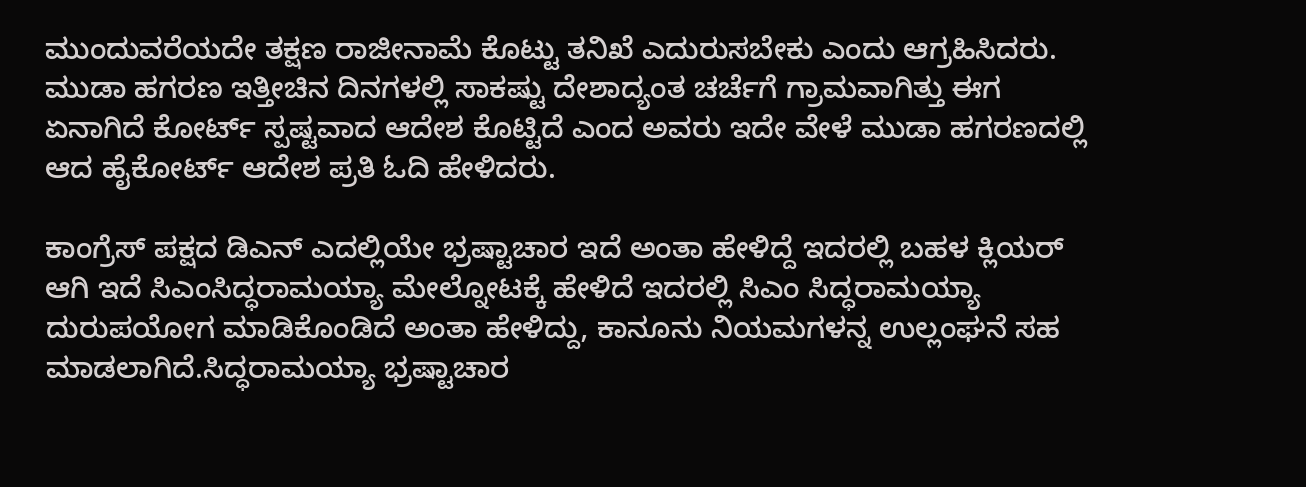ಮುಂದುವರೆಯದೇ ತಕ್ಷಣ ರಾಜೀನಾಮೆ ಕೊಟ್ಟು ತನಿಖೆ ಎದುರುಸಬೇಕು ಎಂದು ಆಗ್ರಹಿಸಿದರು. ಮುಡಾ ಹಗರಣ ಇತ್ತೀಚಿನ ದಿನಗಳಲ್ಲಿ ಸಾಕಷ್ಟು ದೇಶಾದ್ಯಂತ ಚರ್ಚೆಗೆ ಗ್ರಾಮವಾಗಿತ್ತು ಈಗ ಏನಾಗಿದೆ ಕೋರ್ಟ್ ಸ್ಪಷ್ಟವಾದ ಆದೇಶ ಕೊಟ್ಟಿದೆ ಎಂದ ಅವರು ಇದೇ ವೇಳೆ ಮುಡಾ ಹಗರಣದಲ್ಲಿ ಆದ ಹೈಕೋರ್ಟ್ ಆದೇಶ ಪ್ರತಿ ಓದಿ ಹೇಳಿದರು.

ಕಾಂಗ್ರೆಸ್ ಪಕ್ಷದ ಡಿಎನ್ ಎ‌ದಲ್ಲಿಯೇ ಭ್ರಷ್ಟಾಚಾರ ಇದೆ ಅಂತಾ ಹೇಳಿದ್ದೆ ಇದರಲ್ಲಿ ಬಹಳ ಕ್ಲಿಯರ್ ಆಗಿ ಇದೆ ಸಿಎಂಸಿದ್ಧರಾಮಯ್ಯಾ ಮೇಲ್ನೋಟಕ್ಕೆ ಹೇಳಿದೆ ಇದರಲ್ಲಿ ಸಿಎಂ ಸಿದ್ಧರಾಮಯ್ಯಾ ದುರುಪಯೋಗ ಮಾಡಿಕೊಂಡಿದೆ ಅಂತಾ ಹೇಳಿದ್ದು, ಕಾನೂನು ನಿಯಮಗಳನ್ನ ಉಲ್ಲಂಘನೆ ಸಹ ಮಾಡಲಾಗಿದೆ.ಸಿದ್ಧರಾಮಯ್ಯಾ ಭ್ರಷ್ಟಾಚಾರ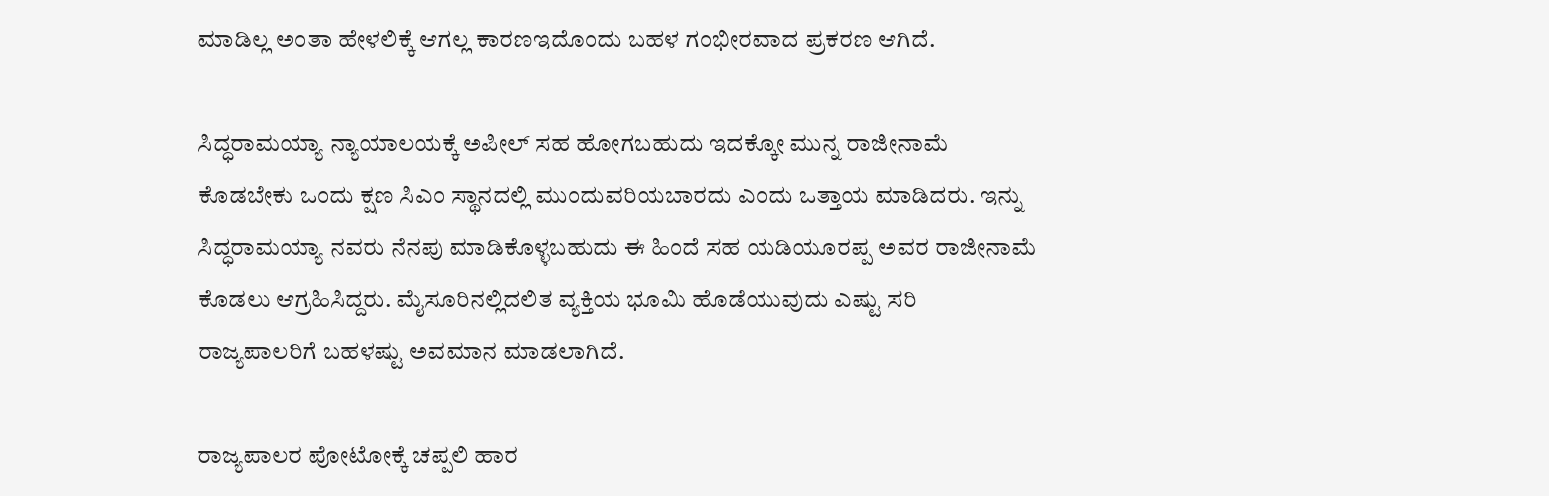ಮಾಡಿಲ್ಲ ಅಂತಾ ಹೇಳಲಿಕ್ಕೆ ಆಗಲ್ಲ ಕಾರಣಇದೊಂದು ಬಹಳ ಗಂಭೀರವಾದ ಪ್ರಕರಣ ಆಗಿದೆ.

ಸಿದ್ಧರಾಮಯ್ಯಾ ನ್ಯಾಯಾಲಯಕ್ಕೆ ಅಪೀಲ್ ಸಹ ಹೋಗಬಹುದು ಇದಕ್ಕೋ ಮುನ್ನ ರಾಜೀನಾಮೆ ಕೊಡಬೇಕು ಒಂದು ಕ್ಷಣ ಸಿಎಂ ಸ್ಥಾನದಲ್ಲಿ ಮುಂದುವರಿಯಬಾರದು ಎಂದು ಒತ್ತಾಯ ಮಾಡಿದರು. ಇನ್ನು
ಸಿದ್ಧರಾಮಯ್ಯಾ ನವರು ನೆನಪು ಮಾಡಿಕೊಳ್ಳಬಹುದು ಈ ಹಿಂದೆ ಸಹ ಯಡಿಯೂರಪ್ಪ ಅವರ ರಾಜೀನಾಮೆ ಕೊಡಲು ಆಗ್ರಹಿಸಿದ್ದರು. ಮೈಸೂರಿನಲ್ಲಿದಲಿತ ವ್ಯಕ್ತಿಯ ಭೂಮಿ ಹೊಡೆಯುವುದು ಎಷ್ಟು ಸರಿ
ರಾಜ್ಯಪಾಲರಿಗೆ ಬಹಳಷ್ಟು ಅವಮಾನ ಮಾಡಲಾಗಿದೆ.

ರಾಜ್ಯಪಾಲರ ಪೋಟೋಕ್ಕೆ ಚಪ್ಪಲಿ ಹಾರ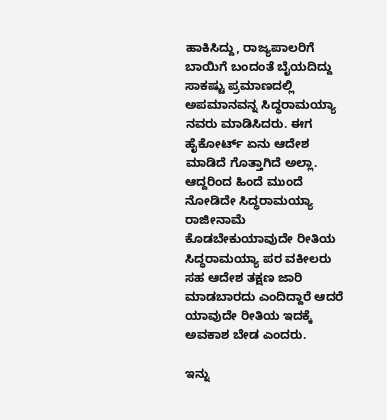ಹಾಕಿಸಿದ್ದು, ರಾಜ್ಯಪಾಲರಿಗೆ ಬಾಯಿಗೆ ಬಂದಂತೆ ಬೈಯದಿದ್ದು ಸಾಕಷ್ಟು ಪ್ರಮಾಣದಲ್ಲಿ ಅಪಮಾನವನ್ನ ಸಿದ್ಧರಾಮಯ್ಯಾ ನವರು ಮಾಡಿಸಿದರು. ಈಗ ಹೈಕೋರ್ಟ್ ಏನು ಆದೇಶ ಮಾಡಿದೆ ಗೊತ್ತಾಗಿದೆ ಅಲ್ಲಾ. ಆದ್ದರಿಂದ ಹಿಂದೆ ಮುಂದೆ ನೋಡಿದೇ ಸಿದ್ಧರಾಮಯ್ಯಾ ರಾಜೀನಾಮೆ ಕೊಡಬೇಕುಯಾವುದೇ ರೀತಿಯ ಸಿದ್ಧರಾಮಯ್ಯಾ ಪರ ವಕೀಲರು ಸಹ ಆದೇಶ ತಕ್ಷಣ ಜಾರಿ ಮಾಡಬಾರದು ಎಂದಿದ್ದಾರೆ ಆದರೆ ಯಾವುದೇ ರೀತಿಯ ಇದಕ್ಕೆ ಅವಕಾಶ ಬೇಡ ಎಂದರು.

ಇನ್ನು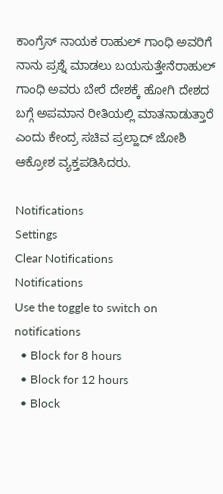ಕಾಂಗ್ರೆಸ್‌ ನಾಯಕ ರಾಹುಲ್ ಗಾಂಧಿ ಅವರಿಗೆ ನಾನು ಪ್ರಶ್ನೆ ಮಾಡಲು ಬಯಸುತ್ತೇನೆರಾಹುಲ್ ಗಾಂಧಿ ಅವರು ಬೇರೆ ದೇಶಕ್ಕೆ ಹೋಗಿ ದೇಶದ ಬಗ್ಗೆ ಅಪಮಾನ ರೀತಿಯಲ್ಲಿ ಮಾತನಾಡುತ್ತಾರೆ ಎಂದು ಕೇಂದ್ರ ಸಚಿವ ಪ್ರಲ್ಹಾದ್ ಜೋಶಿ ಆಕ್ರೋಶ ವ್ಯಕ್ತಪಡಿಸಿದರು.

Notifications
Settings
Clear Notifications
Notifications
Use the toggle to switch on notifications
  • Block for 8 hours
  • Block for 12 hours
  • Block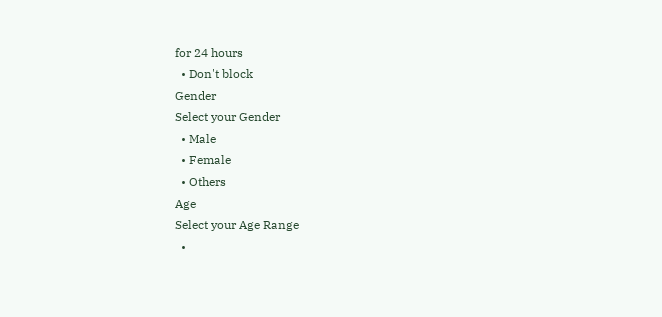for 24 hours
  • Don't block
Gender
Select your Gender
  • Male
  • Female
  • Others
Age
Select your Age Range
  •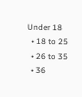Under 18
  • 18 to 25
  • 26 to 35
  • 36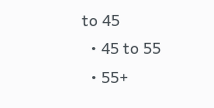to 45
  • 45 to 55
  • 55+